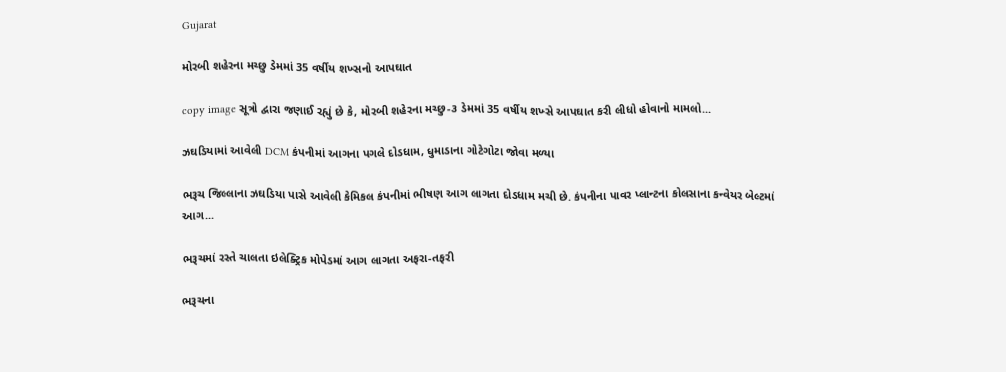Gujarat

મોરબી શહેરના મચ્છુ ડેમમાં 35 વર્ષીય શખ્સનો આપઘાત

copy image સૂત્રો દ્વારા જણાઈ રહ્યું છે કે, મોરબી શહેરના મચ્છુ-૩ ડેમમાં 35 વર્ષીય શખ્સે આપઘાત કરી લીધો હોવાનો મામલો...

ઝઘડિયામાં આવેલી DCM કંપનીમાં આગના પગલે દોડધામ, ધુમાડાના ગોટેગોટા જોવા મળ્યા

ભરૂચ જિલ્લાના ઝઘડિયા પાસે આવેલી કેમિકલ કંપનીમાં ભીષણ આગ લાગતા દોડધામ મચી છે. કંપનીના પાવર પ્લાન્ટના કોલસાના કન્વેયર બેલ્ટમાં આગ...

ભરૂચમાં રસ્તે ચાલતા ઇલેક્ટ્રિક મોપેડમાં આગ લાગતા અફરા-તફરી

ભરૂચના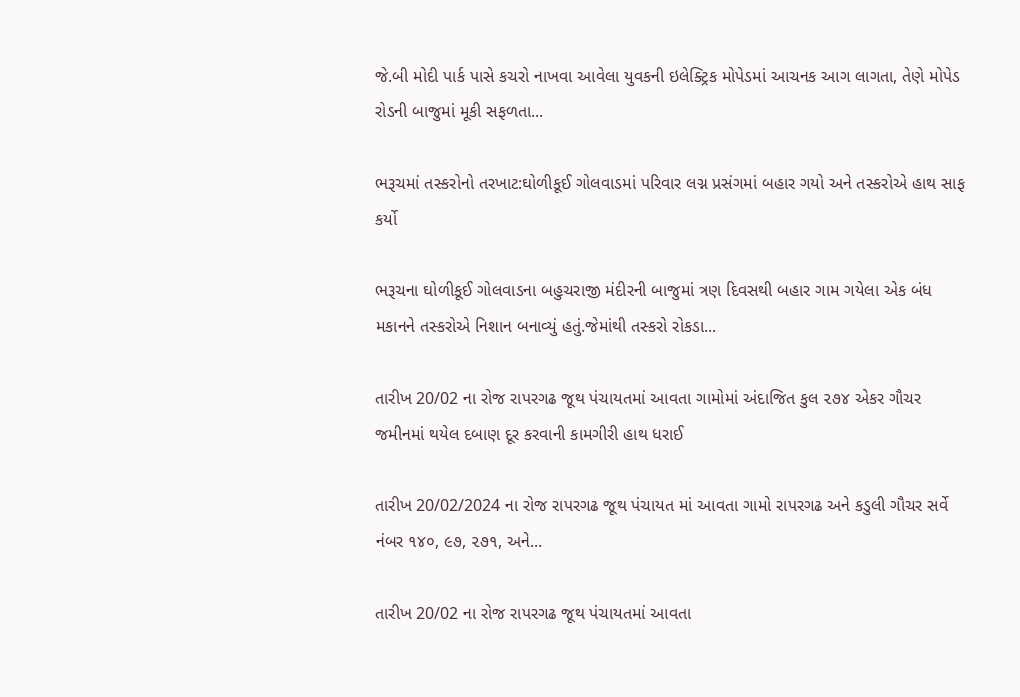જે.બી મોદી પાર્ક પાસે કચરો નાખવા આવેલા યુવકની ઇલેક્ટ્રિક મોપેડમાં આચનક આગ લાગતા, તેણે મોપેડ રોડની બાજુમાં મૂકી સફળતા...

ભરૂચમાં તસ્કરોનો તરખાટ:ઘોળીકૂઈ ગોલવાડમાં પરિવાર લગ્ન પ્રસંગમાં બહાર ગયો અને તસ્કરોએ હાથ સાફ કર્યો

ભરૂચના ઘોળીકૂઈ ગોલવાડના બહુચરાજી મંદીરની બાજુમાં ત્રણ દિવસથી બહાર ગામ ગયેલા એક બંધ મકાનને તસ્કરોએ નિશાન બનાવ્યું હતું.જેમાંથી તસ્કરો રોકડા...

તારીખ 20/02 ના રોજ રાપરગઢ જૂથ પંચાયતમાં આવતા ગામોમાં અંદાજિત કુલ ૨૭૪ એકર ગૌચર જમીનમાં થયેલ દબાણ દૂર કરવાની કામગીરી હાથ ધરાઈ

તારીખ 20/02/2024 ના રોજ રાપરગઢ જૂથ પંચાયત માં આવતા ગામો રાપરગઢ અને કડુલી ગૌચર સર્વે નંબર ૧૪૦, ૯૭, ૨૭૧, અને...

તારીખ 20/02 ના રોજ રાપરગઢ જૂથ પંચાયતમાં આવતા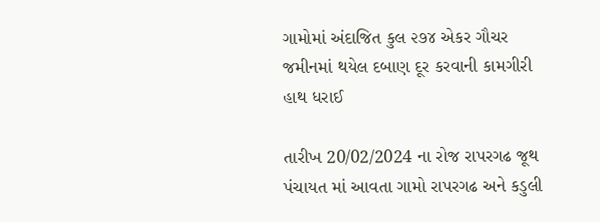ગામોમાં અંદાજિત કુલ ૨૭૪ એકર ગૌચર જમીનમાં થયેલ દબાણ દૂર કરવાની કામગીરી હાથ ધરાઈ

તારીખ 20/02/2024 ના રોજ રાપરગઢ જૂથ પંચાયત માં આવતા ગામો રાપરગઢ અને કડુલી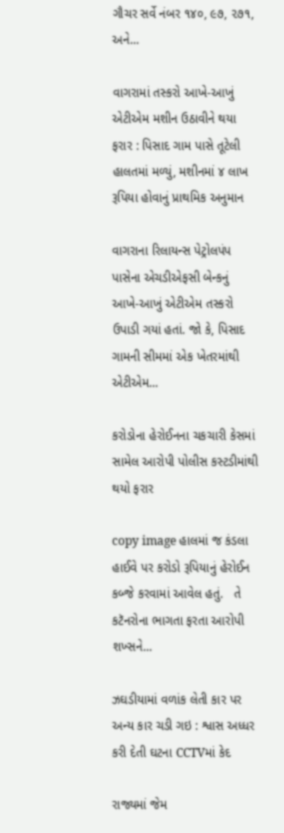ગૌચર સર્વે નંબર ૧૪૦, ૯૭, ૨૭૧, અને...

વાગરામાં તસ્કરો આખે-આખું એટીએમ મશીન ઉઠાવીને થયા ફરાર : પિસાદ ગામ પાસે તૂટેલી હાલતમાં મળ્યું, મશીનમાં ૪ લાખ રૂપિયા હોવાનું પ્રાથમિક અનુમાન

વાગરાના રિલાયન્સ પેટ્રોલપંપ પાસેના એચડીએફસી બેન્કનું આખે-આખું એટીએમ તસ્કરો ઉપાડી ગયાં હતાં. જો કે, પિસાદ ગામની સીમમાં એક ખેતરમાંથી એટીએમ...

કરોડોના હેરોઈનના ચકચારી કેસમાં સામેલ આરોપી પોલીસ કસ્ટડીમાંથી થયો ફરાર

copy image હાલમાં જ કંડલા હાઈવે પર કરોડો રૂપિયાનું હેરોઈન કબ્જે કરવામાં આવેલ હતું.   તે કટૅનરોના ભાગતા ફરતા આરોપી શખ્સને...

ઝઘડીયામાં વળાંક લેતી કાર પર અન્ય કાર ચડી ગઇ : શ્વાસ અધ્ધર કરી દેતી ઘટના CCTVમાં કેદ

રાજ્યમાં જેમ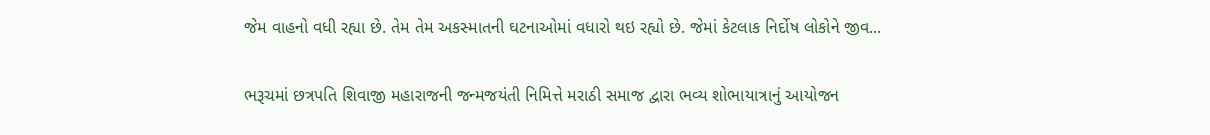જેમ વાહનો વધી રહ્યા છે. તેમ તેમ અકસ્માતની ઘટનાઓમાં વધારો થઇ રહ્યો છે. જેમાં કેટલાક નિર્દોષ લોકોને જીવ...

ભરૂચમાં છત્રપતિ શિવાજી મહારાજની જન્મજયંતી નિમિત્તે મરાઠી સમાજ દ્વારા ભવ્ય શોભાયાત્રાનું આયોજન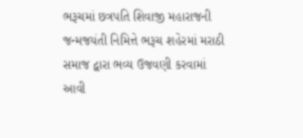ભરૂચમાં છત્રપતિ શિવાજી મહારાજની જન્મજયંતી નિમિત્તે ભરૂચ શહેરમાં મરાઠી સમાજ દ્વારા ભવ્ય ઉજવણી કરવામાં આવી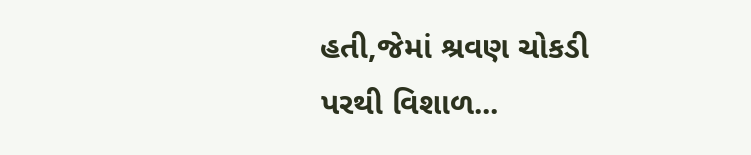હતી,જેમાં શ્રવણ ચોકડી પરથી વિશાળ...